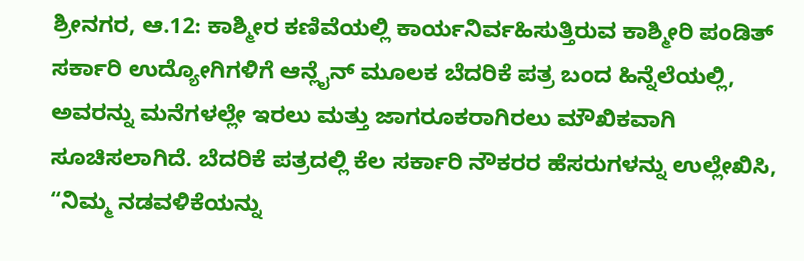ಶ್ರೀನಗರ, ಆ.12: ಕಾಶ್ಮೀರ ಕಣಿವೆಯಲ್ಲಿ ಕಾರ್ಯನಿರ್ವಹಿಸುತ್ತಿರುವ ಕಾಶ್ಮೀರಿ ಪಂಡಿತ್ ಸರ್ಕಾರಿ ಉದ್ಯೋಗಿಗಳಿಗೆ ಆನ್ಲೈನ್ ಮೂಲಕ ಬೆದರಿಕೆ ಪತ್ರ ಬಂದ ಹಿನ್ನೆಲೆಯಲ್ಲಿ, ಅವರನ್ನು ಮನೆಗಳಲ್ಲೇ ಇರಲು ಮತ್ತು ಜಾಗರೂಕರಾಗಿರಲು ಮೌಖಿಕವಾಗಿ ಸೂಚಿಸಲಾಗಿದೆ. ಬೆದರಿಕೆ ಪತ್ರದಲ್ಲಿ ಕೆಲ ಸರ್ಕಾರಿ ನೌಕರರ ಹೆಸರುಗಳನ್ನು ಉಲ್ಲೇಖಿಸಿ, “ನಿಮ್ಮ ನಡವಳಿಕೆಯನ್ನು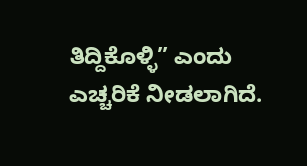ತಿದ್ದಿಕೊಳ್ಳಿ” ಎಂದು ಎಚ್ಚರಿಕೆ ನೀಡಲಾಗಿದೆ.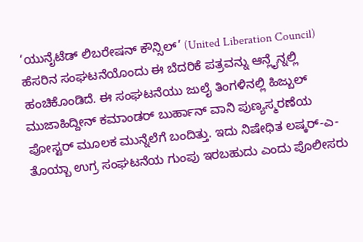‘ಯುನೈಟೆಡ್ ಲಿಬರೇಷನ್ ಕೌನ್ಸಿಲ್’ (United Liberation Council) ಹೆಸರಿನ ಸಂಘಟನೆಯೊಂದು ಈ ಬೆದರಿಕೆ ಪತ್ರವನ್ನು ಆನ್ಲೈನ್ನಲ್ಲಿ ಹಂಚಿಕೊಂಡಿದೆ. ಈ ಸಂಘಟನೆಯು ಜುಲೈ ತಿಂಗಳಿನಲ್ಲಿ ಹಿಜ್ಬುಲ್ ಮುಜಾಹಿದ್ದೀನ್ ಕಮಾಂಡರ್ ಬುರ್ಹಾನ್ ವಾನಿ ಪುಣ್ಯಸ್ಮರಣೆಯ ಪೋಸ್ಟರ್ ಮೂಲಕ ಮುನ್ನೆಲೆಗೆ ಬಂದಿತ್ತು. ಇದು ನಿಷೇಧಿತ ಲಷ್ಕರ್-ಎ-ತೊಯ್ಬಾ ಉಗ್ರ ಸಂಘಟನೆಯ ಗುಂಪು ಇರಬಹುದು ಎಂದು ಪೊಲೀಸರು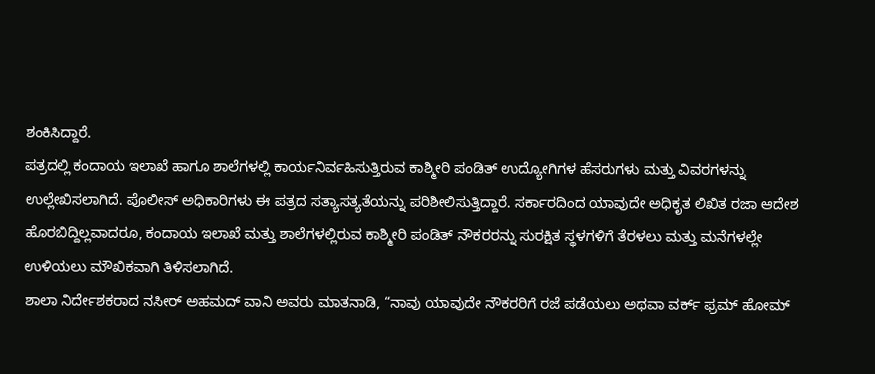ಶಂಕಿಸಿದ್ದಾರೆ.
ಪತ್ರದಲ್ಲಿ ಕಂದಾಯ ಇಲಾಖೆ ಹಾಗೂ ಶಾಲೆಗಳಲ್ಲಿ ಕಾರ್ಯನಿರ್ವಹಿಸುತ್ತಿರುವ ಕಾಶ್ಮೀರಿ ಪಂಡಿತ್ ಉದ್ಯೋಗಿಗಳ ಹೆಸರುಗಳು ಮತ್ತು ವಿವರಗಳನ್ನು ಉಲ್ಲೇಖಿಸಲಾಗಿದೆ. ಪೊಲೀಸ್ ಅಧಿಕಾರಿಗಳು ಈ ಪತ್ರದ ಸತ್ಯಾಸತ್ಯತೆಯನ್ನು ಪರಿಶೀಲಿಸುತ್ತಿದ್ದಾರೆ. ಸರ್ಕಾರದಿಂದ ಯಾವುದೇ ಅಧಿಕೃತ ಲಿಖಿತ ರಜಾ ಆದೇಶ ಹೊರಬಿದ್ದಿಲ್ಲವಾದರೂ, ಕಂದಾಯ ಇಲಾಖೆ ಮತ್ತು ಶಾಲೆಗಳಲ್ಲಿರುವ ಕಾಶ್ಮೀರಿ ಪಂಡಿತ್ ನೌಕರರನ್ನು ಸುರಕ್ಷಿತ ಸ್ಥಳಗಳಿಗೆ ತೆರಳಲು ಮತ್ತು ಮನೆಗಳಲ್ಲೇ ಉಳಿಯಲು ಮೌಖಿಕವಾಗಿ ತಿಳಿಸಲಾಗಿದೆ.
ಶಾಲಾ ನಿರ್ದೇಶಕರಾದ ನಸೀರ್ ಅಹಮದ್ ವಾನಿ ಅವರು ಮಾತನಾಡಿ, “ನಾವು ಯಾವುದೇ ನೌಕರರಿಗೆ ರಜೆ ಪಡೆಯಲು ಅಥವಾ ವರ್ಕ್ ಫ್ರಮ್ ಹೋಮ್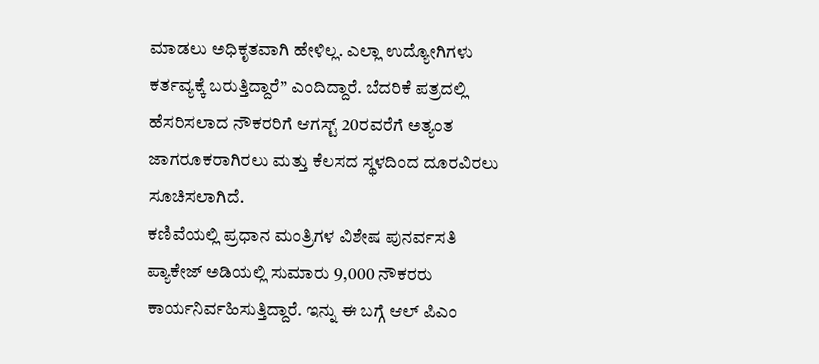ಮಾಡಲು ಅಧಿಕೃತವಾಗಿ ಹೇಳಿಲ್ಲ. ಎಲ್ಲಾ ಉದ್ಯೋಗಿಗಳು ಕರ್ತವ್ಯಕ್ಕೆ ಬರುತ್ತಿದ್ದಾರೆ” ಎಂದಿದ್ದಾರೆ. ಬೆದರಿಕೆ ಪತ್ರದಲ್ಲಿ ಹೆಸರಿಸಲಾದ ನೌಕರರಿಗೆ ಆಗಸ್ಟ್ 20ರವರೆಗೆ ಅತ್ಯಂತ ಜಾಗರೂಕರಾಗಿರಲು ಮತ್ತು ಕೆಲಸದ ಸ್ಥಳದಿಂದ ದೂರವಿರಲು ಸೂಚಿಸಲಾಗಿದೆ.
ಕಣಿವೆಯಲ್ಲಿ ಪ್ರಧಾನ ಮಂತ್ರಿಗಳ ವಿಶೇಷ ಪುನರ್ವಸತಿ ಪ್ಯಾಕೇಜ್ ಅಡಿಯಲ್ಲಿ ಸುಮಾರು 9,000 ನೌಕರರು ಕಾರ್ಯನಿರ್ವಹಿಸುತ್ತಿದ್ದಾರೆ. ಇನ್ನು ಈ ಬಗ್ಗೆ ಆಲ್ ಪಿಎಂ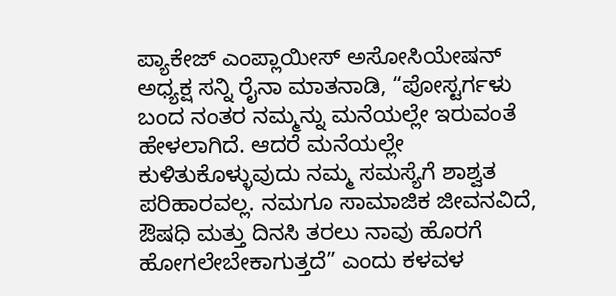ಪ್ಯಾಕೇಜ್ ಎಂಪ್ಲಾಯೀಸ್ ಅಸೋಸಿಯೇಷನ್ ಅಧ್ಯಕ್ಷ ಸನ್ನಿ ರೈನಾ ಮಾತನಾಡಿ, “ಪೋಸ್ಟರ್ಗಳು ಬಂದ ನಂತರ ನಮ್ಮನ್ನು ಮನೆಯಲ್ಲೇ ಇರುವಂತೆ ಹೇಳಲಾಗಿದೆ. ಆದರೆ ಮನೆಯಲ್ಲೇ ಕುಳಿತುಕೊಳ್ಳುವುದು ನಮ್ಮ ಸಮಸ್ಯೆಗೆ ಶಾಶ್ವತ ಪರಿಹಾರವಲ್ಲ. ನಮಗೂ ಸಾಮಾಜಿಕ ಜೀವನವಿದೆ, ಔಷಧಿ ಮತ್ತು ದಿನಸಿ ತರಲು ನಾವು ಹೊರಗೆ ಹೋಗಲೇಬೇಕಾಗುತ್ತದೆ” ಎಂದು ಕಳವಳ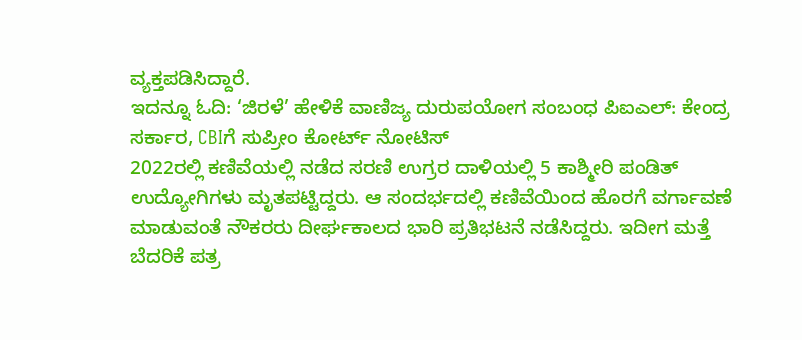ವ್ಯಕ್ತಪಡಿಸಿದ್ದಾರೆ.
ಇದನ್ನೂ ಓದಿ: ‘ಜಿರಳೆ’ ಹೇಳಿಕೆ ವಾಣಿಜ್ಯ ದುರುಪಯೋಗ ಸಂಬಂಧ ಪಿಐಎಲ್: ಕೇಂದ್ರ ಸರ್ಕಾರ, CBIಗೆ ಸುಪ್ರೀಂ ಕೋರ್ಟ್ ನೋಟಿಸ್
2022ರಲ್ಲಿ ಕಣಿವೆಯಲ್ಲಿ ನಡೆದ ಸರಣಿ ಉಗ್ರರ ದಾಳಿಯಲ್ಲಿ 5 ಕಾಶ್ಮೀರಿ ಪಂಡಿತ್ ಉದ್ಯೋಗಿಗಳು ಮೃತಪಟ್ಟಿದ್ದರು. ಆ ಸಂದರ್ಭದಲ್ಲಿ ಕಣಿವೆಯಿಂದ ಹೊರಗೆ ವರ್ಗಾವಣೆ ಮಾಡುವಂತೆ ನೌಕರರು ದೀರ್ಘಕಾಲದ ಭಾರಿ ಪ್ರತಿಭಟನೆ ನಡೆಸಿದ್ದರು. ಇದೀಗ ಮತ್ತೆ ಬೆದರಿಕೆ ಪತ್ರ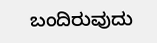ಬಂದಿರುವುದು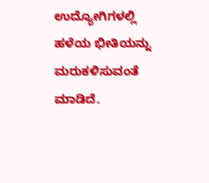ಉದ್ಯೋಗಿಗಳಲ್ಲಿ ಹಳೆಯ ಭೀತಿಯನ್ನು ಮರುಕಳಿಸುವಂತೆ ಮಾಡಿದೆ.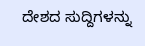ದೇಶದ ಸುದ್ದಿಗಳನ್ನು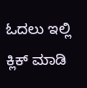ಓದಲು ಇಲ್ಲಿ ಕ್ಲಿಕ್ ಮಾಡಿ